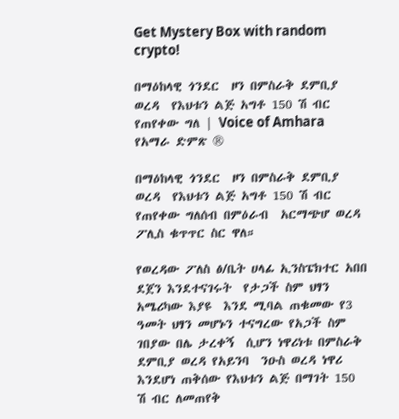Get Mystery Box with random crypto!

በማዕከላዊ ጎንደር  ዞን በምስራቅ ደምቢያ ወረዳ  የእህቱን ልጅ አግቶ 150 ሽ ብር የጠየቀው ግለ | Voice of Amhara የአማራ ድምጽ ®

በማዕከላዊ ጎንደር  ዞን በምስራቅ ደምቢያ ወረዳ  የእህቱን ልጅ አግቶ 150 ሽ ብር የጠየቀው ግለሰብ በምዕራብ  አርማጭሆ ወረዳ ፖሊስ ቁጥጥር ስር ዋለ።

የወረዳው ፖለስ ፅ/ቤት ሀላፊ ኢንስፔክተር አበበ ደጀን እንደተናገሩት  የታጋች ስም ህፃን አሜሪካው እያዩ  እንደ ሚባል ጠቁመው የ3 ዓመት ህፃን መሆኑን ተናግረው የአጋች ስም ገበያው በሌ ታረቀኝ  ሲሆን ነዋሪነቱ በምስራቅ  ደምቢያ ወረዳ የአይንባ  ንዑስ ወረዳ ነዋሪ እንደሆነ ጠቅሰው የእህቱን ልጅ በማገት 150 ሽ ብር ለመጠየቅ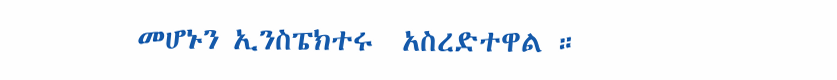መሆኑን ኢንስፔክተሩ  አስረድተዋል ።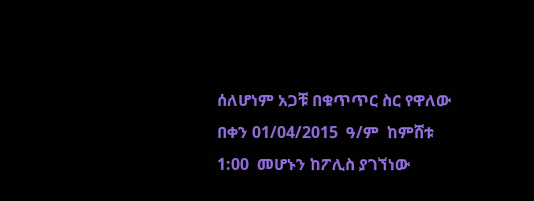ሰለሆነም አጋቹ በቁጥጥር ስር የዋለው በቀን 01/04/2015  ዓ/ም  ከምሸቱ 1:00  መሆኑን ከፖሊስ ያገኘነው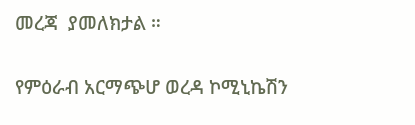መረጃ  ያመለክታል ።

የምዕራብ አርማጭሆ ወረዳ ኮሚኒኬሽን